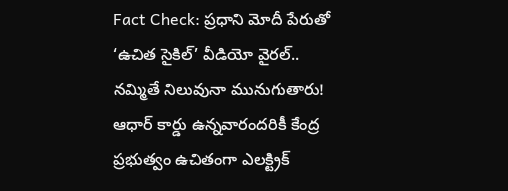Fact Check: ప్రధాని మోదీ పేరుతో ‘ఉచిత సైకిల్’ వీడియో వైరల్.. నమ్మితే నిలువునా మునుగుతారు!
ఆధార్ కార్డు ఉన్నవారందరికీ కేంద్ర ప్రభుత్వం ఉచితంగా ఎలక్ట్రిక్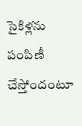సైకిళ్లను పంపిణీ చేస్తోందంటూ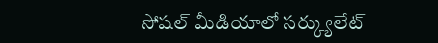సోషల్ మీడియాలో సర్క్యులేట్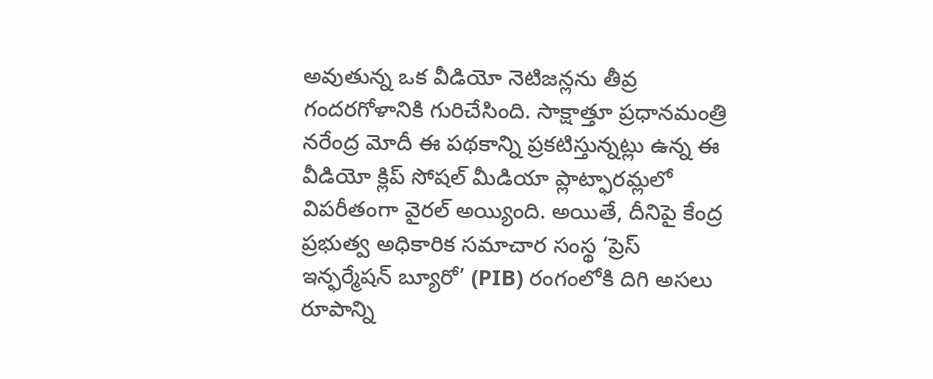అవుతున్న ఒక వీడియో నెటిజన్లను తీవ్ర గందరగోళానికి గురిచేసింది. సాక్షాత్తూ ప్రధానమంత్రి నరేంద్ర మోదీ ఈ పథకాన్ని ప్రకటిస్తున్నట్లు ఉన్న ఈ వీడియో క్లిప్ సోషల్ మీడియా ప్లాట్ఫారమ్లలో విపరీతంగా వైరల్ అయ్యింది. అయితే, దీనిపై కేంద్ర ప్రభుత్వ అధికారిక సమాచార సంస్థ ‘ప్రెస్ ఇన్ఫర్మేషన్ బ్యూరో’ (PIB) రంగంలోకి దిగి అసలు రూపాన్ని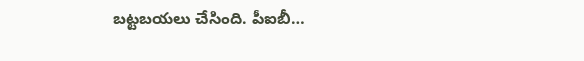బట్టబయలు చేసింది. పీఐబీ…